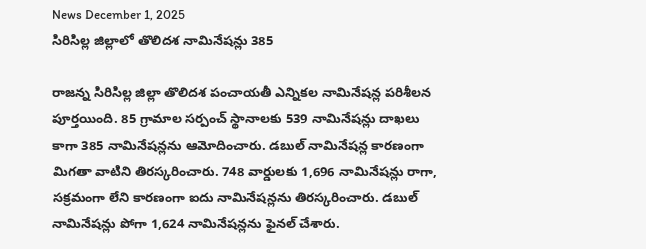News December 1, 2025
సిరిసిల్ల జిల్లాలో తొలిదశ నామినేషన్లు 385

రాజన్న సిరిసిల్ల జిల్లా తొలిదశ పంచాయతీ ఎన్నికల నామినేషన్ల పరిశీలన పూర్తయింది. 85 గ్రామాల సర్పంచ్ స్థానాలకు 539 నామినేషన్లు దాఖలు కాగా 385 నామినేషన్లను ఆమోదించారు. డబుల్ నామినేషన్ల కారణంగా మిగతా వాటిని తిరస్కరించారు. 748 వార్డులకు 1,696 నామినేషన్లు రాగా, సక్రమంగా లేని కారణంగా ఐదు నామినేషన్లను తిరస్కరించారు. డబుల్ నామినేషన్లు పోగా 1,624 నామినేషన్లను ఫైనల్ చేశారు.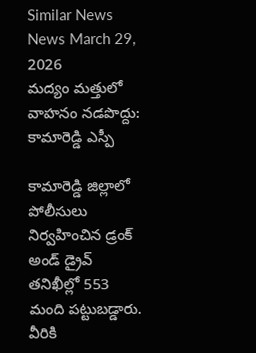Similar News
News March 29, 2026
మద్యం మత్తులో వాహనం నడపొద్దు: కామారెడ్డి ఎస్పీ

కామారెడ్డి జిల్లాలో పోలీసులు నిర్వహించిన డ్రంక్ అండ్ డ్రైవ్ తనిఖీల్లో 553 మంది పట్టుబడ్డారు. వీరికి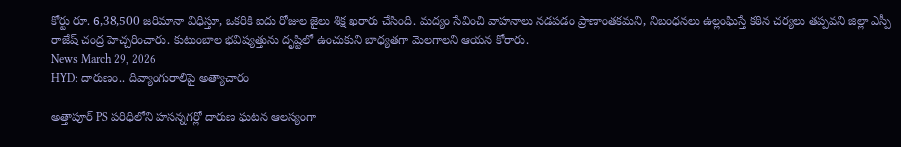కోర్టు రూ. 6,38,500 జరిమానా విధిస్తూ, ఒకరికి ఐదు రోజుల జైలు శిక్ష ఖరారు చేసింది. మద్యం సేవించి వాహనాలు నడపడం ప్రాణాంతకమని, నిబంధనలు ఉల్లంఘిస్తే కఠిన చర్యలు తప్పవని జిల్లా ఎస్పీ రాజేష్ చంద్ర హెచ్చరించారు. కుటుంబాల భవిష్యత్తును దృష్టిలో ఉంచుకుని బాధ్యతగా మెలగాలని ఆయన కోరారు.
News March 29, 2026
HYD: దారుణం.. దివ్యాంగురాలిపై అత్యాచారం

అత్తాపూర్ PS పరిధిలోని హసన్నగర్లో దారుణ ఘటన ఆలస్యంగా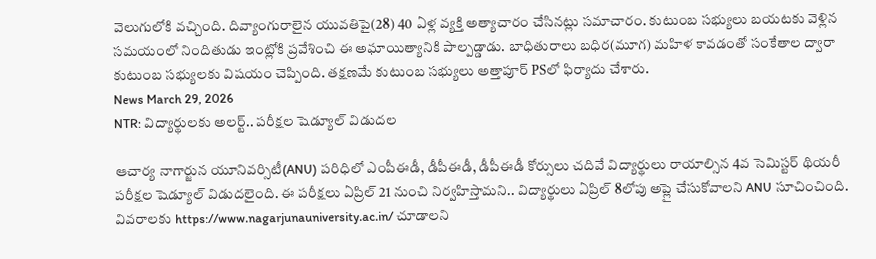వెలుగులోకి వచ్చింది. దివ్యాంగురాలైన యువతిపై(28) 40 ఏళ్ల వ్యక్తి అత్యాచారం చేసినట్లు సమాచారం. కుటుంబ సభ్యులు బయటకు వెళ్లిన సమయంలో నిందితుడు ఇంట్లోకి ప్రవేశించి ఈ అఘాయిత్యానికి పాల్పడ్డాడు. బాధితురాలు బధిర(మూగ) మహిళ కావడంతో సంకేతాల ద్వారా కుటుంబ సభ్యులకు విషయం చెప్పింది. తక్షణమే కుటుంబ సభ్యులు అత్తాపూర్ PSలో ఫిర్యాదు చేశారు.
News March 29, 2026
NTR: విద్యార్థులకు అలర్ట్.. పరీక్షల షెడ్యూల్ విడుదల

ఆచార్య నాగార్జున యూనివర్సిటీ(ANU) పరిధిలో ఎంపీఈడీ, డీపీఈడీ, డీపీఈడీ కోర్సులు చదివే విద్యార్థులు రాయాల్సిన 4వ సెమిస్టర్ థియరీ పరీక్షల షెడ్యూల్ విడుదలైంది. ఈ పరీక్షలు ఏప్రిల్ 21 నుంచి నిర్వహిస్తామని.. విద్యార్థులు ఏప్రిల్ 8లోపు అప్లై చేసుకోవాలని ANU సూచించింది. వివరాలకు https://www.nagarjunauniversity.ac.in/ చూడాలని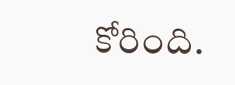కోరింది.